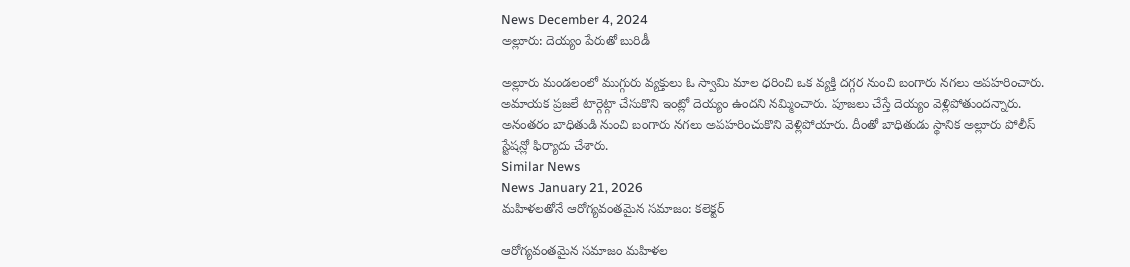News December 4, 2024
అల్లూరు: దెయ్యం పేరుతో బురిడీ

అల్లూరు మండలంలో ముగ్గురు వ్యక్తులు ఓ స్వామి మాల ధరించి ఒక వ్యక్తి దగ్గర నుంచి బంగారు నగలు అపహరించారు. అమాయక ప్రజలే టార్గెట్గా చేసుకొని ఇంట్లో దెయ్యం ఉందని నమ్మించారు. పూజలు చేస్తే దెయ్యం వెళ్లిపోతుందన్నారు. అనంతరం బాధితుడి నుంచి బంగారు నగలు అపహరించుకొని వెళ్లిపోయారు. దీంతో బాధితుడు స్థానిక అల్లూరు పోలీస్ స్టేషన్లో ఫిర్యాదు చేశారు.
Similar News
News January 21, 2026
మహిళలతోనే ఆరోగ్యవంతమైన సమాజం: కలెక్టర్

ఆరోగ్యవంతమైన సమాజం మహిళల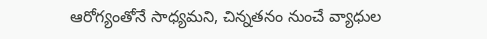ఆరోగ్యంతోనే సాధ్యమని, చిన్నతనం నుంచే వ్యాధుల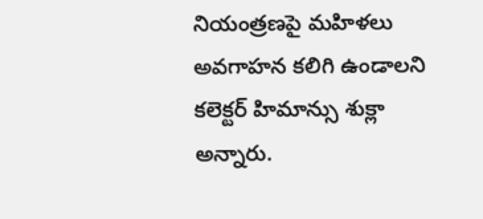నియంత్రణపై మహిళలు అవగాహన కలిగి ఉండాలని కలెక్టర్ హిమాన్సు శుక్లా అన్నారు.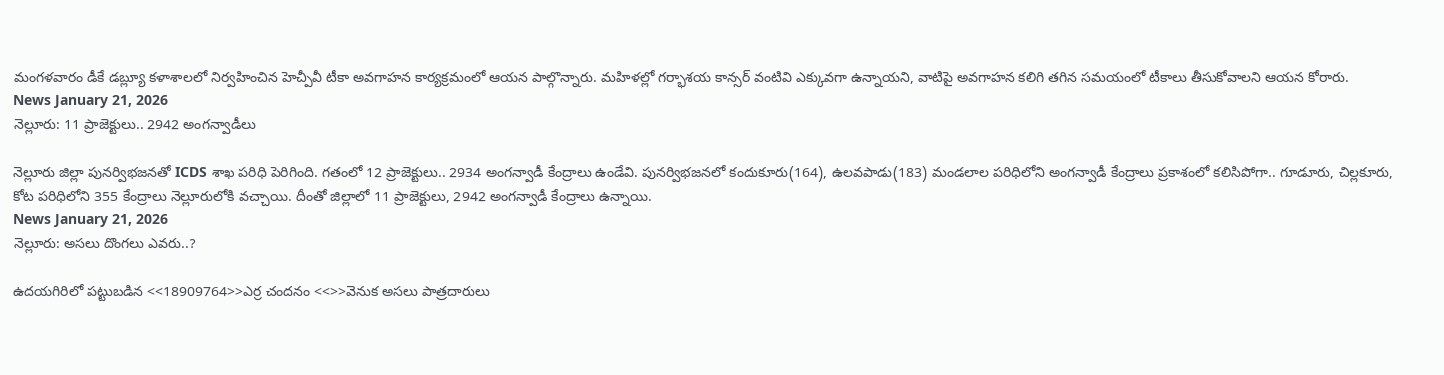మంగళవారం డీకే డబ్ల్యూ కళాశాలలో నిర్వహించిన హెచ్పీవీ టీకా అవగాహన కార్యక్రమంలో ఆయన పాల్గొన్నారు. మహిళల్లో గర్భాశయ కాన్సర్ వంటివి ఎక్కువగా ఉన్నాయని, వాటిపై అవగాహన కలిగి తగిన సమయంలో టీకాలు తీసుకోవాలని ఆయన కోరారు.
News January 21, 2026
నెల్లూరు: 11 ప్రాజెక్టులు.. 2942 అంగన్వాడీలు

నెల్లూరు జిల్లా పునర్విభజనతో ICDS శాఖ పరిధి పెరిగింది. గతంలో 12 ప్రాజెక్టులు.. 2934 అంగన్వాడీ కేంద్రాలు ఉండేవి. పునర్విభజనలో కందుకూరు(164), ఉలవపాడు(183) మండలాల పరిధిలోని అంగన్వాడీ కేంద్రాలు ప్రకాశంలో కలిసిపోగా.. గూడూరు, చిల్లకూరు, కోట పరిధిలోని 355 కేంద్రాలు నెల్లూరులోకి వచ్చాయి. దీంతో జిల్లాలో 11 ప్రాజెక్టులు, 2942 అంగన్వాడీ కేంద్రాలు ఉన్నాయి.
News January 21, 2026
నెల్లూరు: అసలు దొంగలు ఎవరు..?

ఉదయగిరిలో పట్టుబడిన <<18909764>>ఎర్ర చందనం <<>>వెనుక అసలు పాత్రదారులు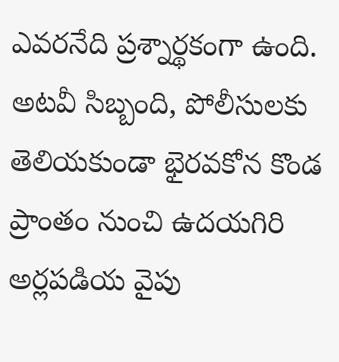ఎవరనేది ప్రశ్నార్థకంగా ఉంది. అటవీ సిబ్బంది, పోలీసులకు తెలియకుండా భైరవకోన కొండ ప్రాంతం నుంచి ఉదయగిరి అర్లపడియ వైపు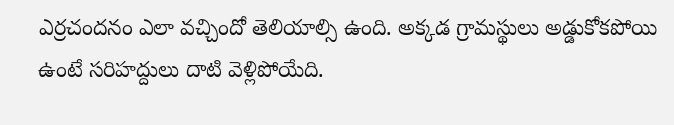ఎర్రచందనం ఎలా వచ్చిందో తెలియాల్సి ఉంది. అక్కడ గ్రామస్థులు అడ్డుకోకపోయి ఉంటే సరిహద్దులు దాటి వెళ్లిపోయేది.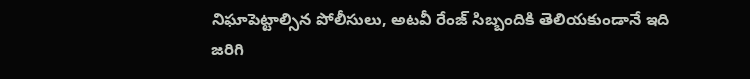నిఘాపెట్టాల్సిన పోలీసులు, అటవీ రేంజ్ సిబ్బందికి తెలియకుండానే ఇది జరిగి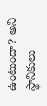ఉంటుందా? అని స్థానికులు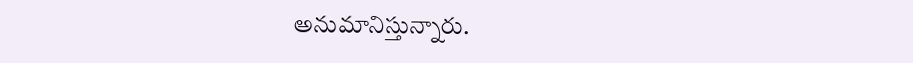అనుమానిస్తున్నారు.